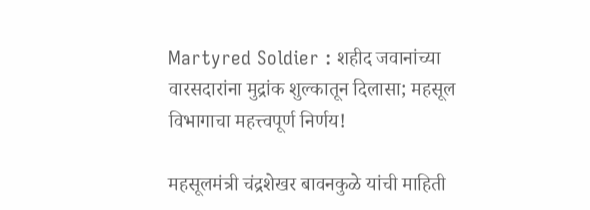Martyred Soldier : शहीद जवानांच्या वारसदारांना मुद्रांक शुल्कातून दिलासा; महसूल विभागाचा महत्त्वपूर्ण निर्णय!

महसूलमंत्री चंद्रशेखर बावनकुळे यांची माहिती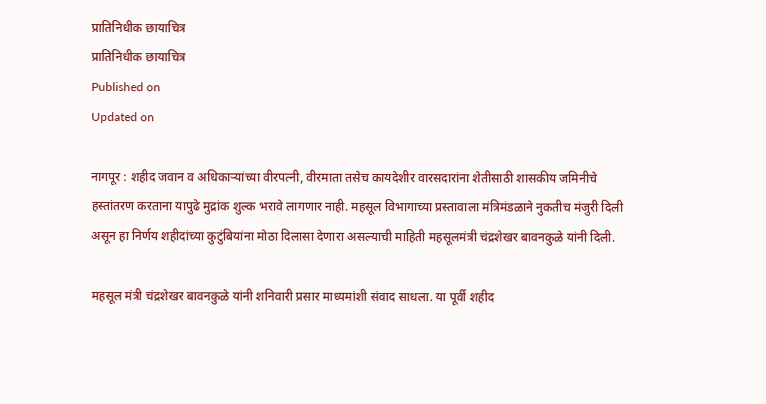प्रातिनिधीक छायाचित्र
प्रातिनिधीक छायाचित्र
Published on
Updated on

नागपूर : शहीद जवान व अधिकाऱ्यांच्या वीरपत्नी, वीरमाता तसेच कायदेशीर वारसदारांना शेतीसाठी शासकीय जमिनीचे हस्तांतरण करताना यापुढे मुद्रांक शुल्क भरावे लागणार नाही. महसूल विभागाच्या प्रस्तावाला मंत्रिमंडळाने नुकतीच मंजुरी दिली असून हा निर्णय शहीदांच्या कुटुंबियांना मोठा दिलासा देणारा असल्याची माहिती महसूलमंत्री चंद्रशेखर बावनकुळे यांनी दिली.

महसूल मंत्री चंद्रशेखर बावनकुळे यांनी शनिवारी प्रसार माध्यमांशी संवाद साधला. या पूर्वी शहीद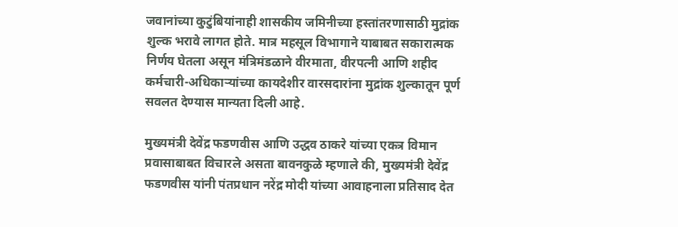जवानांच्या कुटुंबियांनाही शासकीय जमिनीच्या हस्तांतरणासाठी मुद्रांक शुल्क भरावे लागत होते. मात्र महसूल विभागाने याबाबत सकारात्मक निर्णय घेतला असून मंत्रिमंडळाने वीरमाता, वीरपत्नी आणि शहीद कर्मचारी-अधिकाऱ्यांच्या कायदेशीर वारसदारांना मुद्रांक शुल्कातून पूर्ण सवलत देण्यास मान्यता दिली आहे.

मुख्यमंत्री देवेंद्र फडणवीस आणि उद्धव ठाकरे यांच्या एकत्र विमान प्रवासाबाबत विचारले असता बावनकुळे म्हणाले की, मुख्यमंत्री देवेंद्र फडणवीस यांनी पंतप्रधान नरेंद्र मोदी यांच्या आवाहनाला प्रतिसाद देत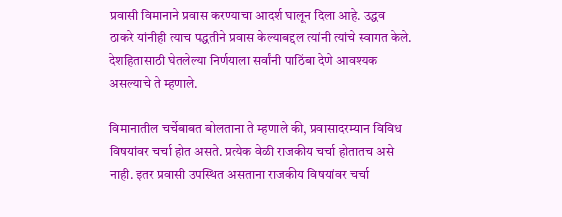प्रवासी विमानाने प्रवास करण्याचा आदर्श घालून दिला आहे. उद्धव ठाकरे यांनीही त्याच पद्धतीने प्रवास केल्याबद्दल त्यांनी त्यांचे स्वागत केले. देशहितासाठी घेतलेल्या निर्णयाला सर्वांनी पाठिंबा देणे आवश्यक असल्याचे ते म्हणाले.

विमानातील चर्चेबाबत बोलताना ते म्हणाले की, प्रवासादरम्यान विविध विषयांवर चर्चा होत असते. प्रत्येक वेळी राजकीय चर्चा होतातच असे नाही. इतर प्रवासी उपस्थित असताना राजकीय विषयांवर चर्चा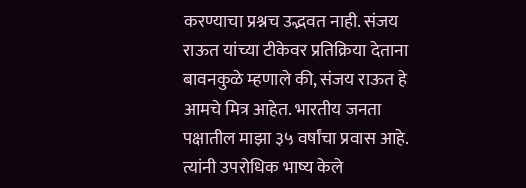करण्याचा प्रश्नच उद्भवत नाही. संजय राऊत यांच्या टीकेवर प्रतिक्रिया देताना बावनकुळे म्हणाले की, संजय राऊत हे आमचे मित्र आहेत. भारतीय जनता पक्षातील माझा ३५ वर्षांचा प्रवास आहे. त्यांनी उपरोधिक भाष्य केले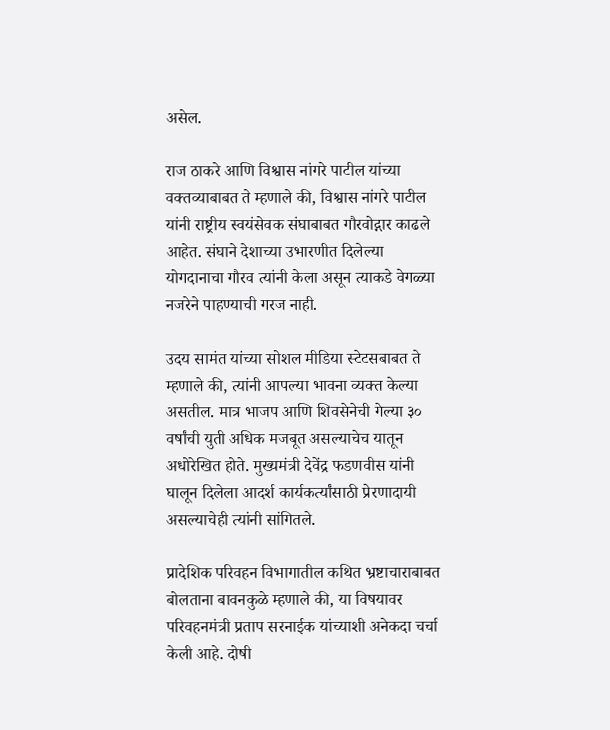असेल.

राज ठाकरे आणि विश्वास नांगरे पाटील यांच्या वक्तव्याबाबत ते म्हणाले की, विश्वास नांगरे पाटील यांनी राष्ट्रीय स्वयंसेवक संघाबाबत गौरवोद्गार काढले आहेत. संघाने देशाच्या उभारणीत दिलेल्या योगदानाचा गौरव त्यांनी केला असून त्याकडे वेगळ्या नजरेने पाहण्याची गरज नाही.

उदय सामंत यांच्या सोशल मीडिया स्टेटसबाबत ते म्हणाले की, त्यांनी आपल्या भावना व्यक्त केल्या असतील. मात्र भाजप आणि शिवसेनेची गेल्या ३० वर्षांची युती अधिक मजबूत असल्याचेच यातून अधोरेखित होते. मुख्यमंत्री देवेंद्र फडणवीस यांनी घालून दिलेला आदर्श कार्यकर्त्यांसाठी प्रेरणादायी असल्याचेही त्यांनी सांगितले.

प्रादेशिक परिवहन विभागातील कथित भ्रष्टाचाराबाबत बोलताना बावनकुळे म्हणाले की, या विषयावर  परिवहनमंत्री प्रताप सरनाईक यांच्याशी अनेकदा चर्चा केली आहे. दोषी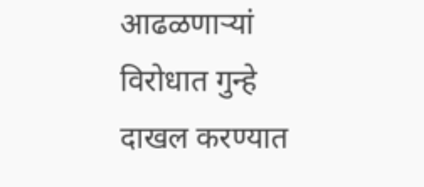आढळणाऱ्यां विरोधात गुन्हे दाखल करण्यात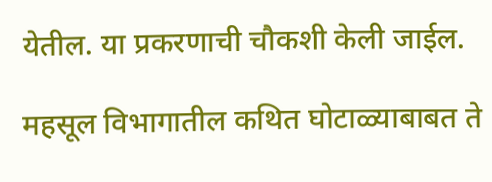येतील. या प्रकरणाची चौकशी केली जाईल.

महसूल विभागातील कथित घोटाळ्याबाबत ते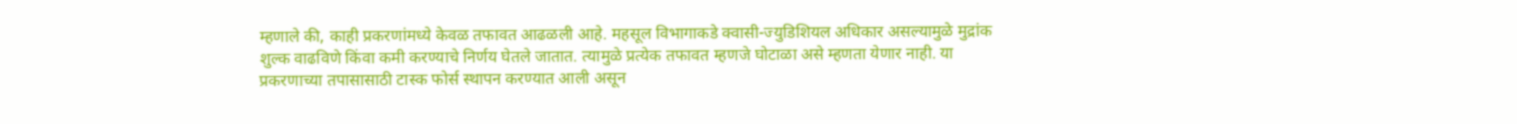म्हणाले की, काही प्रकरणांमध्ये केवळ तफावत आढळली आहे. महसूल विभागाकडे क्वासी-ज्युडिशियल अधिकार असल्यामुळे मुद्रांक शुल्क वाढविणे किंवा कमी करण्याचे निर्णय घेतले जातात. त्यामुळे प्रत्येक तफावत म्हणजे घोटाळा असे म्हणता येणार नाही. या प्रकरणाच्या तपासासाठी टास्क फोर्स स्थापन करण्यात आली असून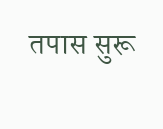तपास सुरू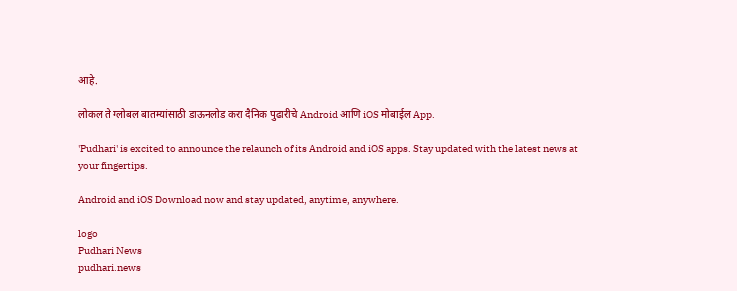आहे.

लोकल ते ग्लोबल बातम्यांसाठी डाऊनलोड करा दैनिक पुढारीचे Android आणि iOS मोबाईल App.

'Pudhari' is excited to announce the relaunch of its Android and iOS apps. Stay updated with the latest news at your fingertips.

Android and iOS Download now and stay updated, anytime, anywhere.

logo
Pudhari News
pudhari.news